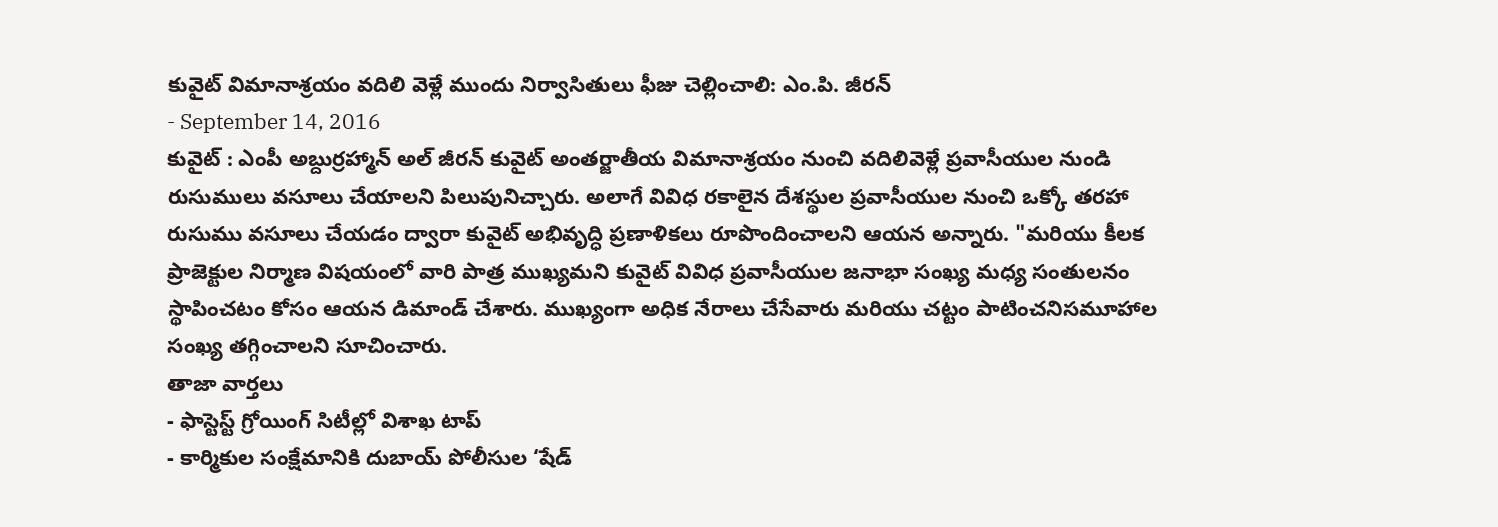కువైట్ విమానాశ్రయం వదిలి వెళ్లే ముందు నిర్వాసితులు ఫీజు చెల్లించాలి: ఎం.పి. జీరన్
- September 14, 2016
కువైట్ : ఎంపీ అబ్దుర్రహ్మాన్ అల్ జీరన్ కువైట్ అంతర్జాతీయ విమానాశ్రయం నుంచి వదిలివెళ్లే ప్రవాసీయుల నుండి రుసుములు వసూలు చేయాలని పిలుపునిచ్చారు. అలాగే వివిధ రకాలైన దేశస్థుల ప్రవాసీయుల నుంచి ఒక్కో తరహా రుసుము వసూలు చేయడం ద్వారా కువైట్ అభివృద్ధి ప్రణాళికలు రూపొందించాలని ఆయన అన్నారు. "మరియు కీలక ప్రాజెక్టుల నిర్మాణ విషయంలో వారి పాత్ర ముఖ్యమని కువైట్ వివిధ ప్రవాసీయుల జనాభా సంఖ్య మధ్య సంతులనం స్థాపించటం కోసం ఆయన డిమాండ్ చేశారు. ముఖ్యంగా అధిక నేరాలు చేసేవారు మరియు చట్టం పాటించనిసమూహాల సంఖ్య తగ్గించాలని సూచించారు.
తాజా వార్తలు
- ఫాస్టెస్ట్ గ్రోయింగ్ సిటీల్లో విశాఖ టాప్
- కార్మికుల సంక్షేమానికి దుబాయ్ పోలీసుల ‘షేడ్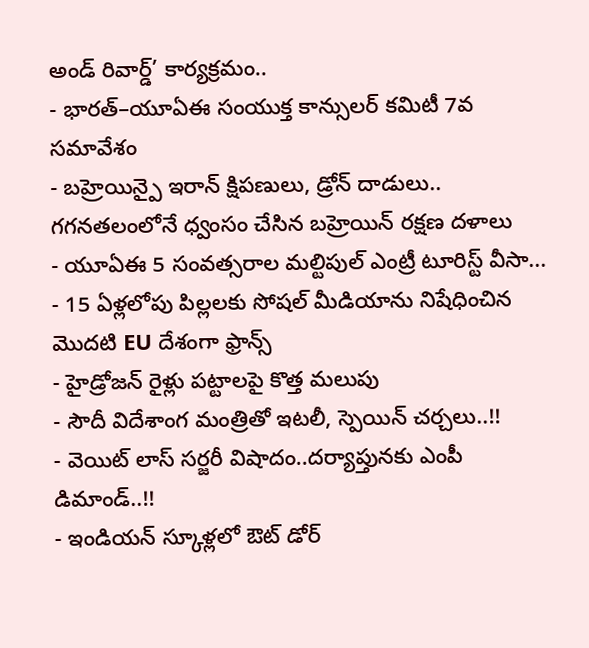అండ్ రివార్డ్’ కార్యక్రమం..
- భారత్–యూఏఈ సంయుక్త కాన్సులర్ కమిటీ 7వ సమావేశం
- బహ్రెయిన్పై ఇరాన్ క్షిపణులు, డ్రోన్ దాడులు.. గగనతలంలోనే ధ్వంసం చేసిన బహ్రెయిన్ రక్షణ దళాలు
- యూఏఈ 5 సంవత్సరాల మల్టిపుల్ ఎంట్రీ టూరిస్ట్ వీసా...
- 15 ఏళ్లలోపు పిల్లలకు సోషల్ మీడియాను నిషేధించిన మొదటి EU దేశంగా ఫ్రాన్స్
- హైడ్రోజన్ రైళ్లు పట్టాలపై కొత్త మలుపు
- సౌదీ విదేశాంగ మంత్రితో ఇటలీ, స్పెయిన్ చర్చలు..!!
- వెయిట్ లాస్ సర్జరీ విషాదం..దర్యాప్తునకు ఎంపీ డిమాండ్..!!
- ఇండియన్ స్కూళ్లలో ఔట్ డోర్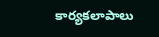కార్యకలాపాలు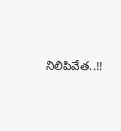నిలిపివేత..!!